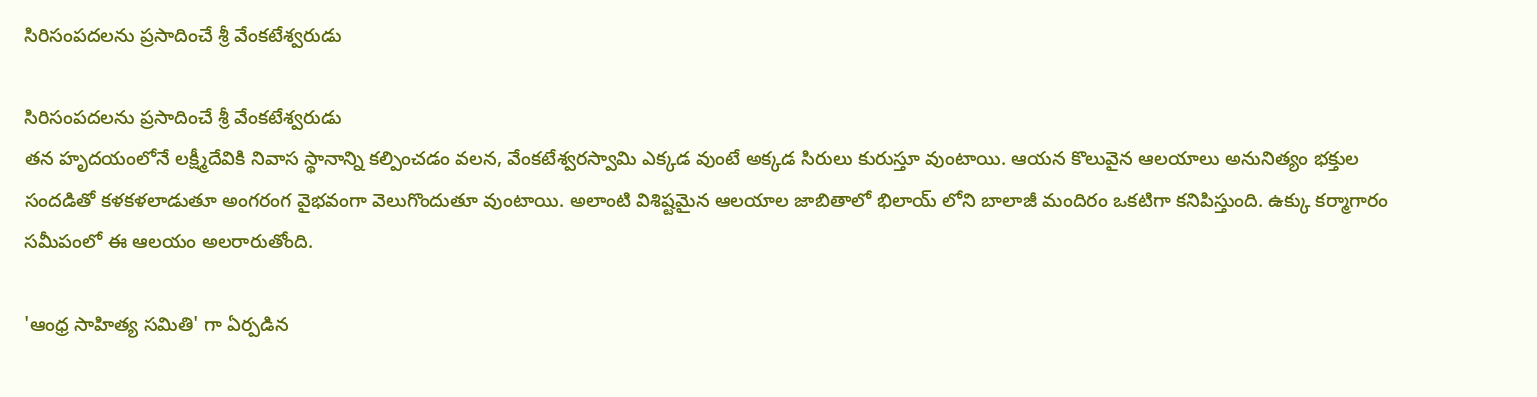సిరిసంపదలను ప్రసాదించే శ్రీ వేంకటేశ్వరుడు

సిరిసంపదలను ప్రసాదించే శ్రీ వేంకటేశ్వరుడు
తన హృదయంలోనే లక్ష్మీదేవికి నివాస స్థానాన్ని కల్పించడం వలన, వేంకటేశ్వరస్వామి ఎక్కడ వుంటే అక్కడ సిరులు కురుస్తూ వుంటాయి. ఆయన కొలువైన ఆలయాలు అనునిత్యం భక్తుల సందడితో కళకళలాడుతూ అంగరంగ వైభవంగా వెలుగొందుతూ వుంటాయి. అలాంటి విశిష్టమైన ఆలయాల జాబితాలో భిలాయ్ లోని బాలాజీ మందిరం ఒకటిగా కనిపిస్తుంది. ఉక్కు కర్మాగారం సమీపంలో ఈ ఆలయం అలరారుతోంది.

'ఆంధ్ర సాహిత్య సమితి' గా ఏర్పడిన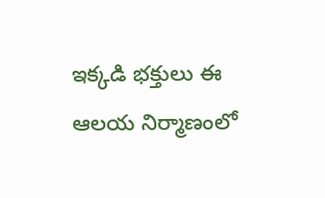ఇక్కడి భక్తులు ఈ ఆలయ నిర్మాణంలో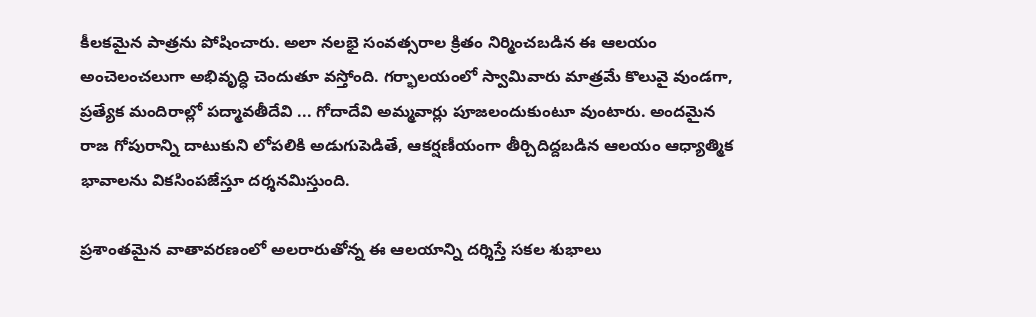కీలకమైన పాత్రను పోషించారు. అలా నలభై సంవత్సరాల క్రితం నిర్మించబడిన ఈ ఆలయం అంచెలంచలుగా అభివృద్ధి చెందుతూ వస్తోంది. గర్భాలయంలో స్వామివారు మాత్రమే కొలువై వుండగా, ప్రత్యేక మందిరాల్లో పద్మావతీదేవి ... గోదాదేవి అమ్మవార్లు పూజలందుకుంటూ వుంటారు. అందమైన రాజ గోపురాన్ని దాటుకుని లోపలికి అడుగుపెడితే, ఆకర్షణీయంగా తీర్చిదిద్దబడిన ఆలయం ఆధ్యాత్మిక భావాలను వికసింపజేస్తూ దర్శనమిస్తుంది.

ప్రశాంతమైన వాతావరణంలో అలరారుతోన్న ఈ ఆలయాన్ని దర్శిస్తే సకల శుభాలు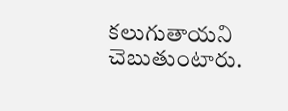కలుగుతాయని చెబుతుంటారు.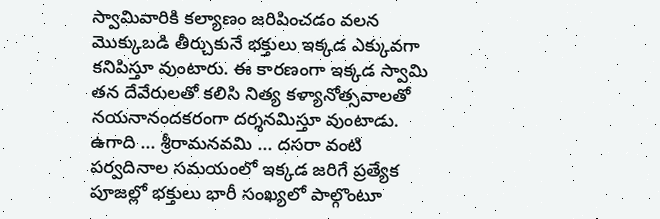స్వామివారికి కల్యాణం జరిపించడం వలన మొక్కుబడి తీర్చుకునే భక్తులు ఇక్కడ ఎక్కువగా కనిపిస్తూ వుంటారు. ఈ కారణంగా ఇక్కడ స్వామి తన దేవేరులతో కలిసి నిత్య కళ్యానోత్సవాలతో నయనానందకరంగా దర్శనమిస్తూ వుంటాడు. ఉగాది ... శ్రీరామనవమి ... దసరా వంటి పర్వదినాల సమయంలో ఇక్కడ జరిగే ప్రత్యేక పూజల్లో భక్తులు భారీ సంఖ్యలో పాల్గొంటూ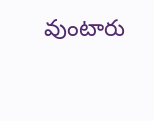వుంటారు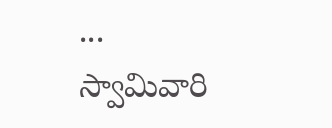... స్వామివారి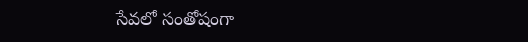సేవలో సంతోషంగా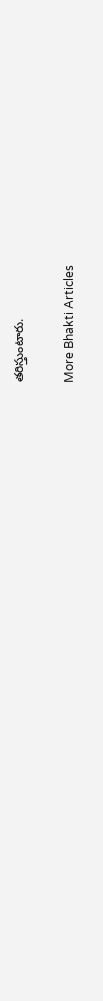తరిస్తుంటారు.

More Bhakti Articles